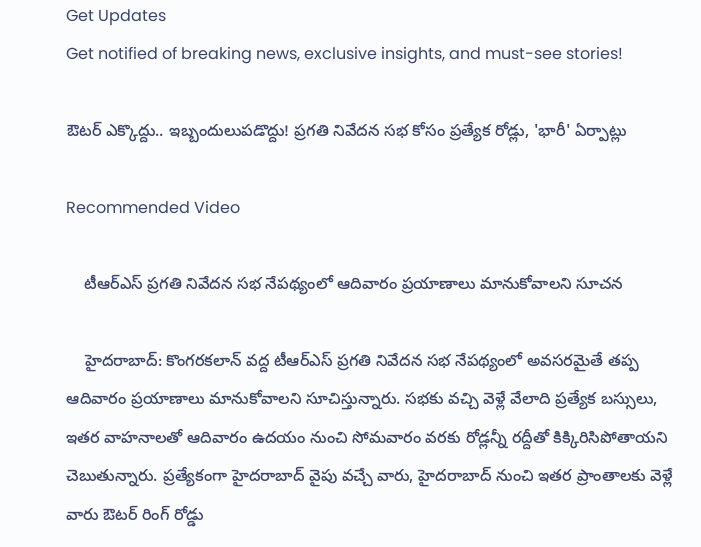Get Updates
Get notified of breaking news, exclusive insights, and must-see stories!

ఔటర్ ఎక్కొద్దు.. ఇబ్బందులుపడొద్దు! ప్రగతి నివేదన సభ కోసం ప్రత్యేక రోడ్లు, 'భారీ' ఏర్పాట్లు

Recommended Video

    టీఆర్ఎస్ ప్రగతి నివేదన సభ నేపథ్యంలో ఆదివారం ప్రయాణాలు మానుకోవాలని సూచన

    హైదరాబాద్: కొంగరకలాన్ వద్ద టీఆర్ఎస్ ప్రగతి నివేదన సభ నేపథ్యంలో అవసరమైతే తప్ప ఆదివారం ప్రయాణాలు మానుకోవాలని సూచిస్తున్నారు. సభకు వచ్చి వెళ్లే వేలాది ప్రత్యేక బస్సులు, ఇతర వాహనాలతో ఆదివారం ఉదయం నుంచి సోమవారం వరకు రోడ్లన్నీ రద్దీతో కిక్కిరిసిపోతాయని చెబుతున్నారు. ప్రత్యేకంగా హైదరాబాద్ వైపు వచ్చే వారు, హైదరాబాద్ నుంచి ఇతర ప్రాంతాలకు వెళ్లే వారు ఔటర్ రింగ్ రోడ్డు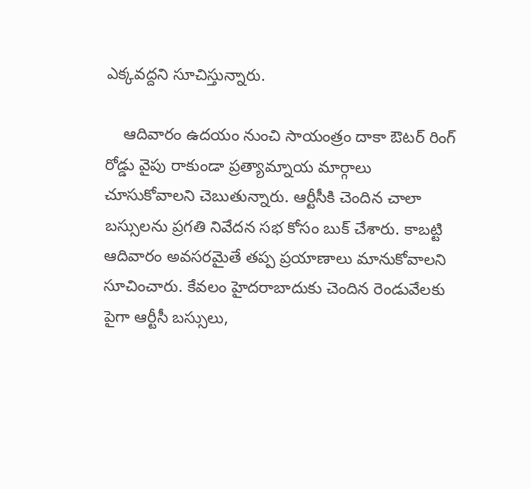ఎక్కవద్దని సూచిస్తున్నారు.

    ఆదివారం ఉదయం నుంచి సాయంత్రం దాకా ఔటర్ రింగ్ రోడ్డు వైపు రాకుండా ప్రత్యామ్నాయ మార్గాలు చూసుకోవాలని చెబుతున్నారు. ఆర్టీసీకి చెందిన చాలా బస్సులను ప్రగతి నివేదన సభ కోసం బుక్ చేశారు. కాబట్టి ఆదివారం అవసరమైతే తప్ప ప్రయాణాలు మానుకోవాలని సూచించారు. కేవలం హైదరాబాదుకు చెందిన రెండువేలకు పైగా ఆర్టీసీ బస్సులు,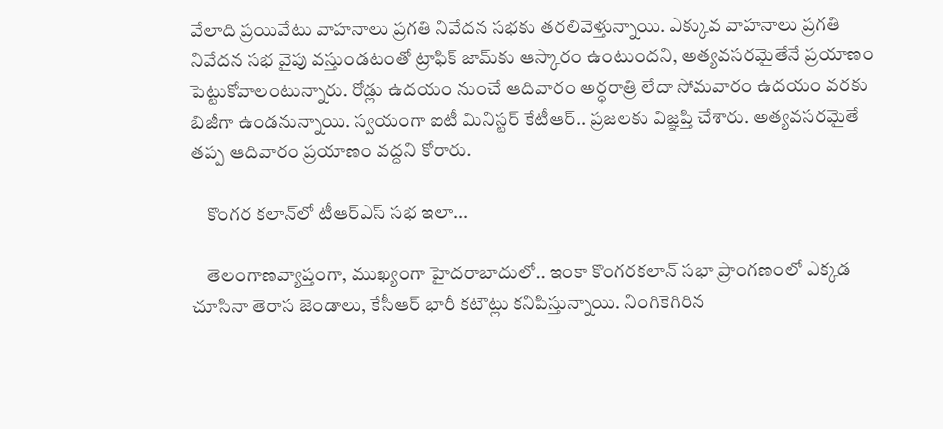వేలాది ప్రయివేటు వాహనాలు ప్రగతి నివేదన సభకు తరలివెళ్తున్నాయి. ఎక్కువ వాహనాలు ప్రగతి నివేదన సభ వైపు వస్తుండటంతో ట్రాఫిక్ జామ్‌కు ఆస్కారం ఉంటుందని, అత్యవసరమైతేనే ప్రయాణం పెట్టుకోవాలంటున్నారు. రోడ్లు ఉదయం నుంచే ఆదివారం అర్ధరాత్రి లేదా సోమవారం ఉదయం వరకు బిజీగా ఉండనున్నాయి. స్వయంగా ఐటీ మినిస్టర్ కేటీఆర్.. ప్రజలకు విజ్ఞప్తి చేశారు. అత్యవసరమైతే తప్ప ఆదివారం ప్రయాణం వద్దని కోరారు.

    కొంగర కలాన్‌లో టీఆర్ఎస్ సభ ఇలా...

    తెలంగాణవ్యాప్తంగా, ముఖ్యంగా హైదరాబాదులో.. ఇంకా కొంగరకలాన్ సభా ప్రాంగణంలో ఎక్కడ చూసినా తెరాస జెండాలు, కేసీఆర్ భారీ కటౌట్లు కనిపిస్తున్నాయి. నింగికెగిరిన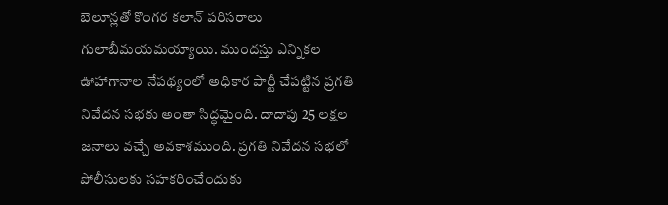బెలూన్లతో కొంగర కలాన్ పరిసరాలు గులాబీమయమయ్యాయి. ముందస్తు ఎన్నికల ఊహాగానాల నేపథ్యంలో అధికార పార్టీ చేపట్టిన ప్రగతి నివేదన సభకు అంతా సిద్ధమైంది. దాదాపు 25 లక్షల జనాలు వచ్చే అవకాశముంది. ప్రగతి నివేదన సభలో పోలీసులకు సహకరించేందుకు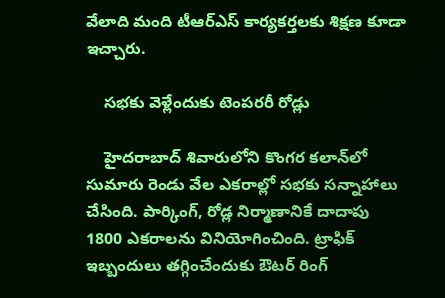వేలాది మంది టీఆర్ఎస్ కార్యకర్తలకు శిక్షణ కూడా ఇచ్చారు.

    సభకు వెళ్లేందుకు టెంపరరీ రోడ్లు

    హైదరాబాద్ శివారులోని కొంగర కలాన్‌లో సుమారు రెండు వేల ఎకరాల్లో సభకు సన్నాహాలు చేసింది. పార్కింగ్, రోడ్ల నిర్మాణానికే దాదాపు 1800 ఎకరాలను వినియోగించింది. ట్రాఫిక్ ఇబ్బందులు తగ్గించేందుకు ఔటర్ రింగ్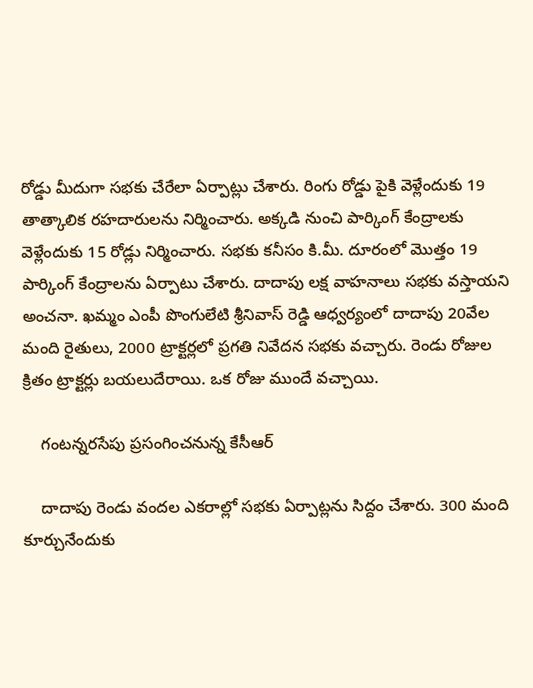రోడ్డు మీదుగా సభకు చేరేలా ఏర్పాట్లు చేశారు. రింగు రోడ్డు పైకి వెళ్లేందుకు 19 తాత్కాలిక రహదారులను నిర్మించారు. అక్కడి నుంచి పార్కింగ్ కేంద్రాలకు వెళ్లేందుకు 15 రోడ్లు నిర్మించారు. సభకు కనీసం కి.మీ. దూరంలో మొత్తం 19 పార్కింగ్ కేంద్రాలను ఏర్పాటు చేశారు. దాదాపు లక్ష వాహనాలు సభకు వస్తాయని అంచనా. ఖమ్మం ఎంపీ పొంగులేటి శ్రీనివాస్ రెడ్డి ఆధ్వర్యంలో దాదాపు 20వేల మంది రైతులు, 2000 ట్రాక్టర్లలో ప్రగతి నివేదన సభకు వచ్చారు. రెండు రోజుల క్రితం ట్రాక్టర్లు బయలుదేరాయి. ఒక రోజు ముందే వచ్చాయి.

    గంటన్నరసేపు ప్రసంగించనున్న కేసీఆర్

    దాదాపు రెండు వందల ఎకరాల్లో సభకు ఏర్పాట్లను సిద్దం చేశారు. 300 మంది కూర్చునేందుకు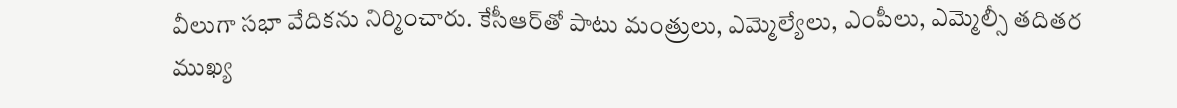వీలుగా సభా వేదికను నిర్మించారు. కేసీఆర్‌తో పాటు మంత్రులు, ఎమ్మెల్యేలు, ఎంపీలు, ఎమ్మెల్సీ తదితర ముఖ్య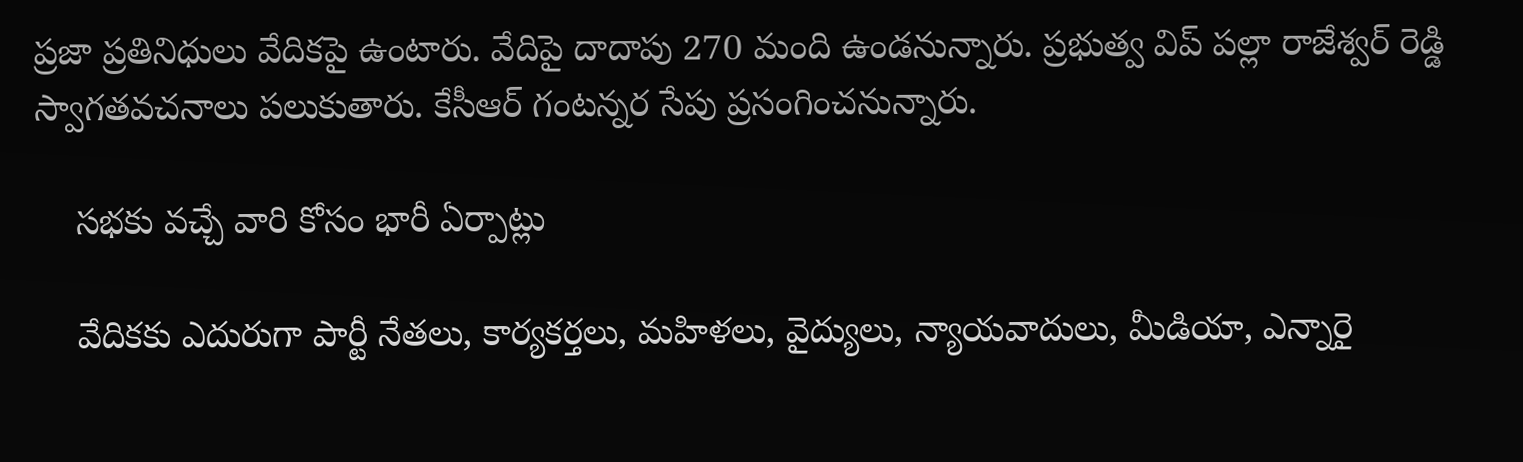ప్రజా ప్రతినిధులు వేదికపై ఉంటారు. వేదిపై దాదాపు 270 మంది ఉండనున్నారు. ప్రభుత్వ విప్ పల్లా రాజేశ్వర్ రెడ్డి స్వాగతవచనాలు పలుకుతారు. కేసీఆర్ గంటన్నర సేపు ప్రసంగించనున్నారు.

    సభకు వచ్చే వారి కోసం భారీ ఏర్పాట్లు

    వేదికకు ఎదురుగా పార్టీ నేతలు, కార్యకర్తలు, మహిళలు, వైద్యులు, న్యాయవాదులు, మీడియా, ఎన్నారై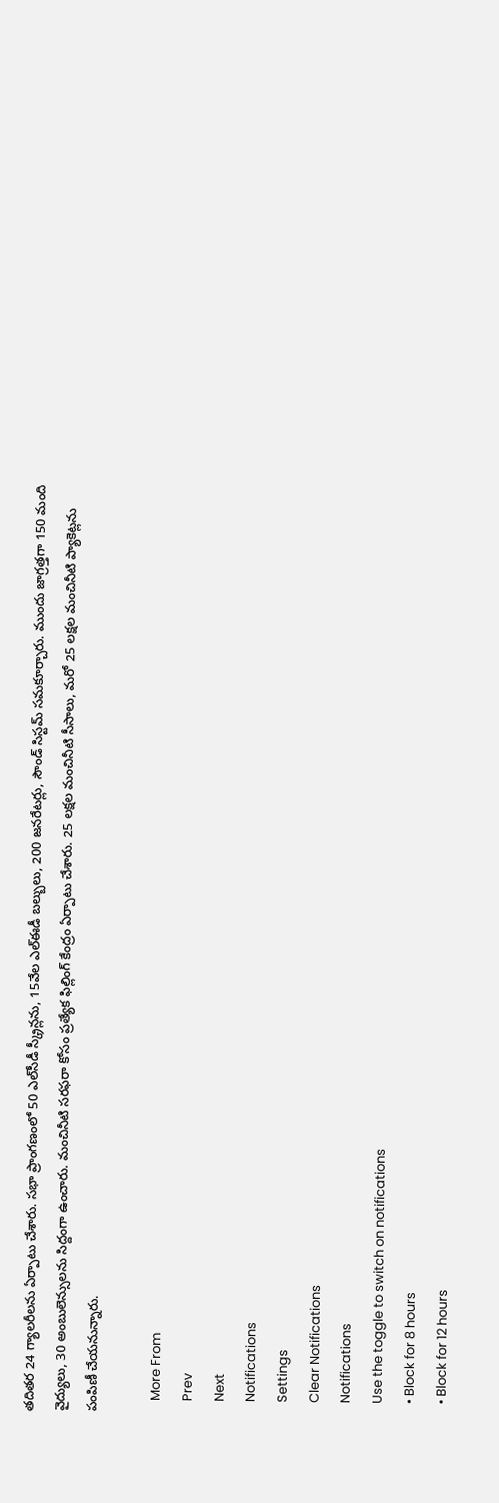తదితర 24 గ్యాలరీలను ఏర్పాటు చేశారు. సభా ప్రాంగణంలో 50 ఎల్‌సీడీ స్క్రీన్లను, 15వేల ఎల్ఈడీ బల్బులు, 200 జనరేటర్లు, సౌండ్ సిస్టమ్ సమకూర్చారు. ముందు జాగ్రత్తగా 150 మంది వైద్యులు, 30 అంబులెన్సులను సిద్దంగా ఉంచారు. మంచినీటి సరఫరా కోసం ప్రత్యేక ఫిల్లింగ్ కేంద్రం ఏర్పాటు చేశారు. 25 లక్షల మంచినీటి సీసాలు, మరో 25 లక్షల మంచినీటి ప్యాకెట్లను పంపిణీ చేయనున్నారు.

    More From
    Prev
    Next
    Notifications
    Settings
    Clear Notifications
    Notifications
    Use the toggle to switch on notifications
    • Block for 8 hours
    • Block for 12 hours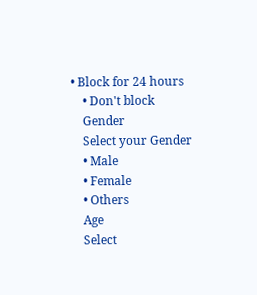• Block for 24 hours
    • Don't block
    Gender
    Select your Gender
    • Male
    • Female
    • Others
    Age
    Select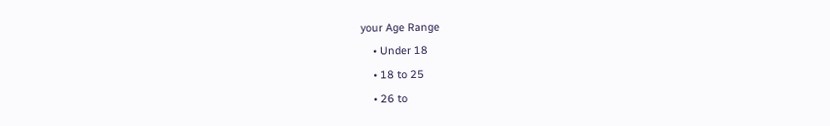your Age Range
    • Under 18
    • 18 to 25
    • 26 to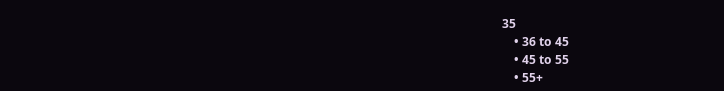35
    • 36 to 45
    • 45 to 55
    • 55+